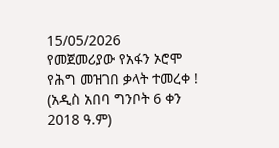15/05/2026
የመጀመሪያው የአፋን ኦሮሞ የሕግ መዝገበ ቃላት ተመረቀ !
(አዲስ አበባ ግንቦት 6 ቀን 2018 ዓ.ም)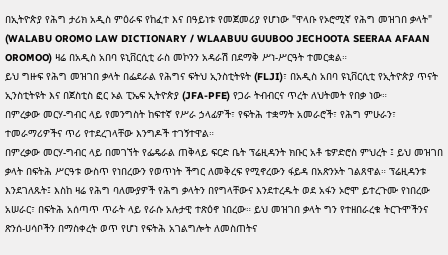በኢትዮጵያ የሕግ ታሪክ አዲስ ምዕራፍ የከፈተ እና በዓይነቱ የመጀመሪያ የሆነው "ዋላቡ የኦሮሚኛ የሕግ መዝገበ ቃላት" (WALABU OROMO LAW DICTIONARY / WLAABUU GUUBOO JECHOOTA SEERAA AFAAN OROMOO) ዛሬ በአዲስ አበባ ዩኒቨርሲቲ ራስ መኮንን አዳራሽ በደማቅ ሥነ-ሥርዓት ተመርቋል።
ይህ ግዙፍ የሕግ መዝገበ ቃላት በፌደራል የሕግና ፍትህ ኢንስቲትዩት (FLJI)፣ በአዲስ አበባ ዩኒቨርሲቲ የኢትዮጵያ ጥናት ኢንስቲትዩት እና በጀስቲስ ፎር ኦል ፒኤፍ ኢትዮጵያ (JFA-PFE) የጋራ ትብብርና ጥረት ለህትመት የበቃ ነው።
በምረቃው መርሃ-ግብር ላይ የመንግስት ከፍተኛ የሥራ ኃላፊዎች፣ የፍትሕ ተቋማት አመራሮች፣ የሕግ ምሁራን፣ ተመራማሪዎችና ጥሪ የተደረገላቸው እንግዶች ተገኝተዋል።
በምረቃው መርሃ-ግብር ላይ በመገኘት የፌዴራል ጠቅላይ ፍርድ ቤት ፕሬዚዳንት ክቡር አቶ ቴዎድሮስ ምህረት ፤ ይህ መዝገበ ቃላት በፍትሕ ሥርዓቱ ውስጥ የነበረውን የወጥነት ችግር ለመቅረፍ የሚኖረውን ፋይዳ በአጽንኦት ገልጸዋል። ፕሬዚዳንቱ እንደገለጹት፤ እስከ ዛሬ የሕግ ባለሙያዎች የሕግ ቃላትን በየግላቸውና እንደተረዱት ወደ አፋን ኦሮሞ ይተረጉሙ የነበረው አሠራር፣ በፍትሕ አሰጣጥ ጥራት ላይ የራሱ አሉታዊ ተጽዕኖ ነበረው። ይህ መዝገበ ቃላት ግን የተዘበራረቁ ትርጉሞችንና ጽንሰ-ሀሳቦችን በማስቀረት ወጥ የሆነ የፍትሕ አገልግሎት ለመስጠትና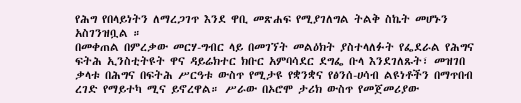የሕግ የበላይነትን ለማረጋገጥ እንደ ዋቢ መጽሐፍ የሚያገለግል ትልቅ ስኬት መሆኑን አስገንዝቧል ።
በመቀጠል በምረቃው መርሃ-ግብር ላይ በመገኘት መልዕክት ያስተላለፉት የፌደራል የሕግና ፍትሕ ኢንስቲትዩት ዋና ዳይሬክተር ክቡር አምባሳደር ደግፌ ቡላ እንደገለጹት፣ መዝገበ ቃላቱ በሕግና በፍትሕ ሥርዓቱ ውስጥ የሚታዩ የቋንቋና የፅንሰ-ሀሳብ ልዩነቶችን በማጥበብ ረገድ የማይተካ ሚና ይኖረዋል። ሥራው በኦሮሞ ታሪክ ውስጥ የመጀመሪያው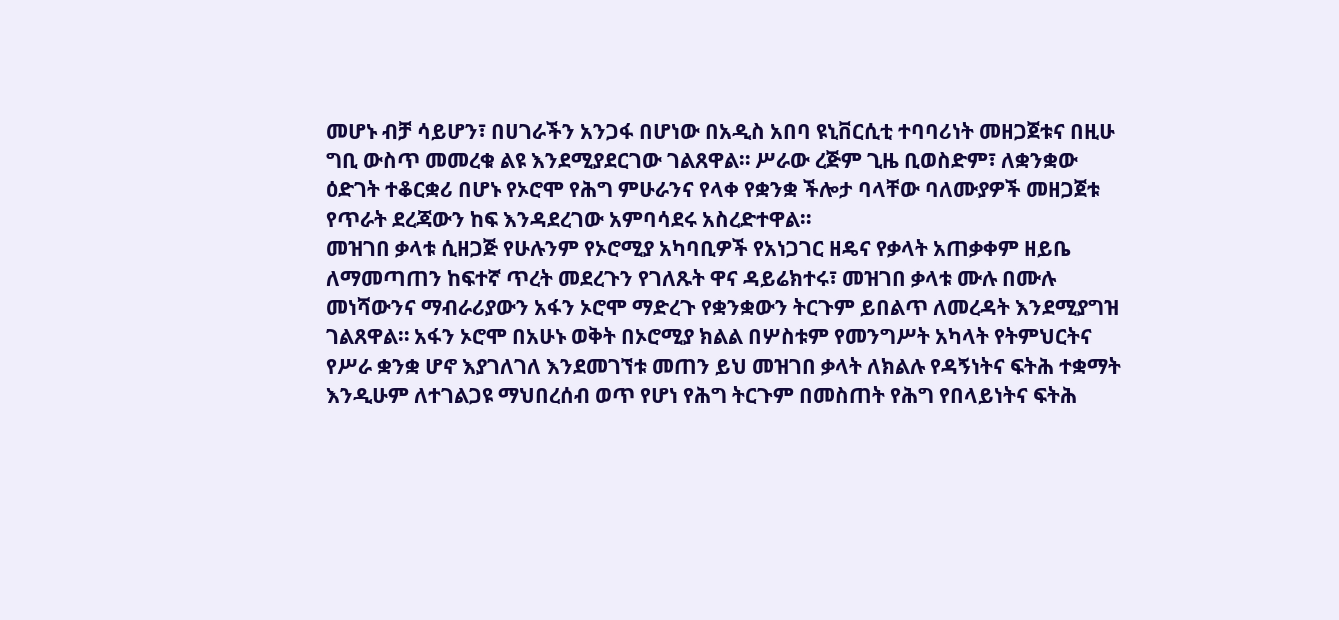መሆኑ ብቻ ሳይሆን፣ በሀገራችን አንጋፋ በሆነው በአዲስ አበባ ዩኒቨርሲቲ ተባባሪነት መዘጋጀቱና በዚሁ ግቢ ውስጥ መመረቁ ልዩ እንደሚያደርገው ገልጸዋል። ሥራው ረጅም ጊዜ ቢወስድም፣ ለቋንቋው ዕድገት ተቆርቋሪ በሆኑ የኦሮሞ የሕግ ምሁራንና የላቀ የቋንቋ ችሎታ ባላቸው ባለሙያዎች መዘጋጀቱ የጥራት ደረጃውን ከፍ እንዳደረገው አምባሳደሩ አስረድተዋል።
መዝገበ ቃላቱ ሲዘጋጅ የሁሉንም የኦሮሚያ አካባቢዎች የአነጋገር ዘዴና የቃላት አጠቃቀም ዘይቤ ለማመጣጠን ከፍተኛ ጥረት መደረጉን የገለጹት ዋና ዳይሬክተሩ፣ መዝገበ ቃላቱ ሙሉ በሙሉ መነሻውንና ማብራሪያውን አፋን ኦሮሞ ማድረጉ የቋንቋውን ትርጉም ይበልጥ ለመረዳት እንደሚያግዝ ገልጸዋል። አፋን ኦሮሞ በአሁኑ ወቅት በኦሮሚያ ክልል በሦስቱም የመንግሥት አካላት የትምህርትና የሥራ ቋንቋ ሆኖ እያገለገለ እንደመገኘቱ መጠን ይህ መዝገበ ቃላት ለክልሉ የዳኝነትና ፍትሕ ተቋማት እንዲሁም ለተገልጋዩ ማህበረሰብ ወጥ የሆነ የሕግ ትርጉም በመስጠት የሕግ የበላይነትና ፍትሕ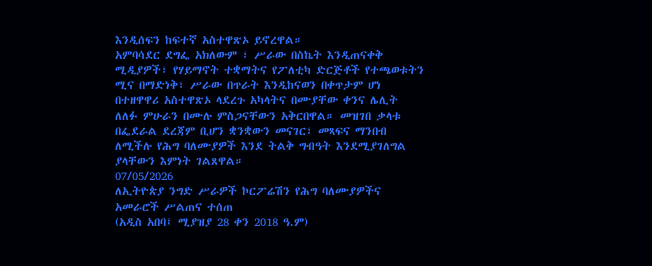እንዲሰፍን ከፍተኛ አስተዋጽኦ ይኖረዋል።
አምባሳደር ደግፌ አክለውም ፣ ሥራው በስኬት እንዲጠናቀቅ ሚዲያዎች፣ የሃይማኖት ተቋማትና የፖለቲካ ድርጅቶች የተጫወቱትን ሚና በማድነቅ፣ ሥራው በጥራት እንዲከናወን በቀጥታም ሆነ በተዘዋዋሪ አስተዋጽኦ ላደረጉ አካላትና በሙያቸው ቀንና ሌሊት ለለፉ ምሁራን በሙሉ ምስጋናቸውን አቅርበዋል። መዝገበ ቃላቱ በፌደራል ደረጃም ቢሆን ቋንቋውን መናገር፣ መጻፍና ማንበብ ለሚችሉ የሕግ ባለሙያዎች እንደ ትልቅ ግብዓት እንደሚያገለግል ያላቸውን እምነት ገልጸዋል።
07/05/2026
ለኢትዮጵያ ንግድ ሥራዎች ኮርፖሬሽን የሕግ ባለሙያዎችና አመራሮች ሥልጠና ተሰጠ
(አዲስ አበባ፤ ሚያዝያ 28 ቀን 2018 ዓ.ም)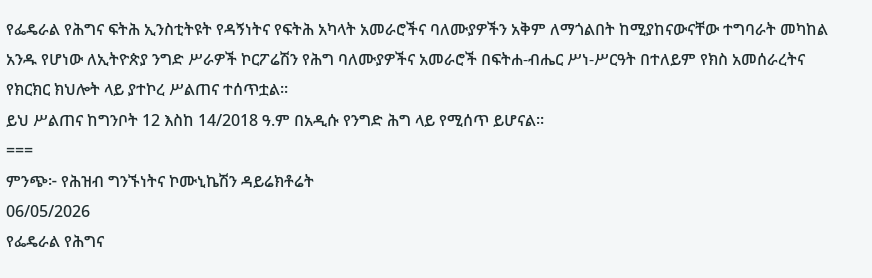የፌዴራል የሕግና ፍትሕ ኢንስቲትዩት የዳኝነትና የፍትሕ አካላት አመራሮችና ባለሙያዎችን አቅም ለማጎልበት ከሚያከናውናቸው ተግባራት መካከል አንዱ የሆነው ለኢትዮጵያ ንግድ ሥራዎች ኮርፖሬሽን የሕግ ባለሙያዎችና አመራሮች በፍትሐ-ብሔር ሥነ-ሥርዓት በተለይም የክስ አመሰራረትና የክርክር ክህሎት ላይ ያተኮረ ሥልጠና ተሰጥቷል፡፡
ይህ ሥልጠና ከግንቦት 12 እስከ 14/2018 ዓ.ም በአዲሱ የንግድ ሕግ ላይ የሚሰጥ ይሆናል፡፡
===
ምንጭ፦ የሕዝብ ግንኙነትና ኮሙኒኬሽን ዳይሬክቶሬት
06/05/2026
የፌዴራል የሕግና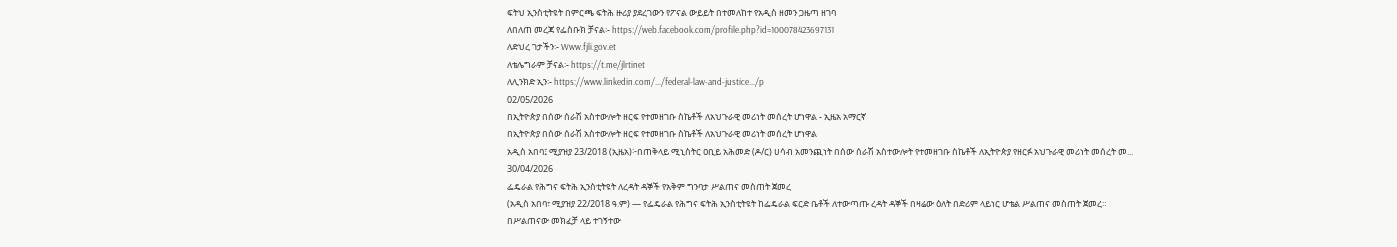ፍትህ ኢንስቲትዩት በምርጫ ፍትሕ ዙሪያ ያደረገውን የፖናል ውይይት በተመለከተ የአዲስ ዘመን ጋዜጣ ዘገባ
ለበለጠ መረጃ የፌስቡክ ቻናል፡- https://web.facebook.com/profile.php?id=100078423697131
ለድህረ ገታችን፡- Www.fjli.gov.et
ለቴሌግራም ቻናል፡- https://t.me/jlrtinet
ለሊንክድ ኢን፡- https://www.linkedin.com/.../federal-law-and-justice.../p
02/05/2026
በኢትዮጵያ በሰው ሰራሽ አስተውሎት ዘርፍ የተመዘገቡ ስኬቶች ለአህጉራዊ መሪነት መሰረት ሆነዋል - ኢዜአ አማርኛ
በኢትዮጵያ በሰው ሰራሽ አስተውሎት ዘርፍ የተመዘገቡ ስኬቶች ለአህጉራዊ መሪነት መሰረት ሆነዋል
አዲስ አበባ፤ ሚያዝያ 23/2018 (ኢዜአ)፦በጠቅላይ ሚኒስትር ዐቢይ አሕመድ (ዶ/ር) ሀሳብ አመንጪነት በሰው ሰራሽ አስተውሎት የተመዘገቡ ስኬቶች ለኢትዮጵያ የዘርፉ አህጉራዊ መሪነት መሰረት መ...
30/04/2026
ፌዴራል የሕግና ፍትሕ ኢንስቲትዩት ለረዳት ዳኞች የአቅም ግንባታ ሥልጠና መስጠት ጀመረ
(አዲስ አበባ፣ ሚያዝያ 22/2018 ዓ.ም) — የፌዴራል የሕግና ፍትሕ ኢንስቲትዩት ከፌዴራል ፍርድ ቤቶች ለተውጣጡ ረዳት ዳኞች በዛሬው ዕለት በድሪም ላይነር ሆቴል ሥልጠና መስጠት ጀመረ።
በሥልጠናው መክፈቻ ላይ ተገኝተው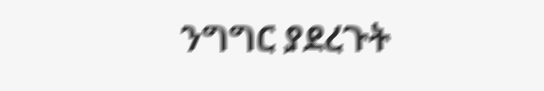ንግግር ያደረጉት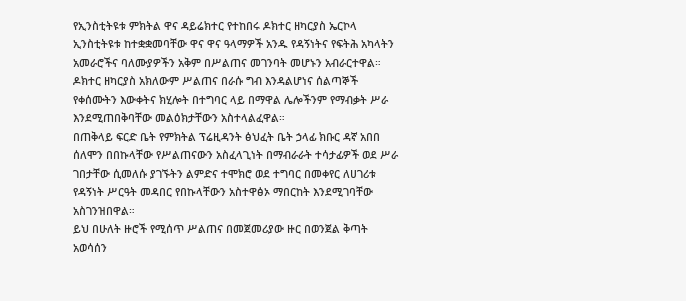የኢንስቲትዩቱ ምክትል ዋና ዳይሬክተር የተከበሩ ዶክተር ዘካርያስ ኤርኮላ ኢንስቲትዩቱ ከተቋቋመባቸው ዋና ዋና ዓላማዎች አንዱ የዳኝነትና የፍትሕ አካላትን አመራሮችና ባለሙያዎችን አቅም በሥልጠና መገንባት መሆኑን አብራርተዋል። ዶክተር ዘካርያስ አክለውም ሥልጠና በራሱ ግብ እንዳልሆነና ሰልጣኞች የቀሰሙትን እውቀትና ክሂሎት በተግባር ላይ በማዋል ሌሎችንም የማብቃት ሥራ እንደሚጠበቅባቸው መልዕክታቸውን አስተላልፈዋል።
በጠቅላይ ፍርድ ቤት የምክትል ፕሬዚዳንት ፅህፈት ቤት ኃላፊ ክቡር ዳኛ አበበ ሰለሞን በበኩላቸው የሥልጠናውን አስፈላጊነት በማብራራት ተሳታፊዎች ወደ ሥራ ገበታቸው ሲመለሱ ያገኙትን ልምድና ተሞክሮ ወደ ተግባር በመቀየር ለሀገሪቱ የዳኝነት ሥርዓት መዳበር የበኩላቸውን አስተዋፅኦ ማበርከት እንደሚገባቸው አስገንዝበዋል።
ይህ በሁለት ዙሮች የሚሰጥ ሥልጠና በመጀመሪያው ዙር በወንጀል ቅጣት አወሳሰን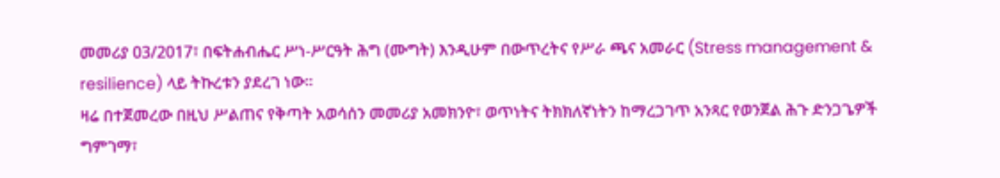መመሪያ 03/2017፣ በፍትሐብሔር ሥነ-ሥርዓት ሕግ (ሙግት) እንዲሁም በውጥረትና የሥራ ጫና አመራር (Stress management & resilience) ላይ ትኩረቱን ያደረገ ነው።
ዛሬ በተጀመረው በዚህ ሥልጠና የቅጣት አወሳሰን መመሪያ አመክንዮ፣ ወጥነትና ትክክለኛነትን ከማረጋገጥ አንጻር የወንጀል ሕጉ ድንጋጌዎች ግምገማ፣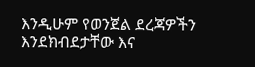እንዲሁም የወንጀል ደረጃዎችን እንደክብደታቸው እና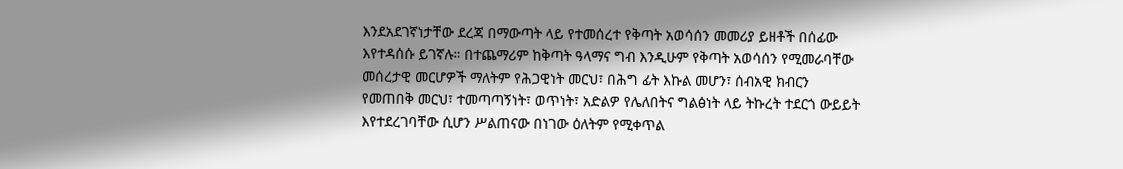እንደአደገኛነታቸው ደረጃ በማውጣት ላይ የተመሰረተ የቅጣት አወሳሰን መመሪያ ይዘቶች በሰፊው እየተዳሰሱ ይገኛሉ። በተጨማሪም ከቅጣት ዓላማና ግብ እንዲሁም የቅጣት አወሳሰን የሚመራባቸው መሰረታዊ መርሆዎች ማለትም የሕጋዊነት መርህ፣ በሕግ ፊት እኩል መሆን፣ ሰብአዊ ክብርን የመጠበቅ መርህ፣ ተመጣጣኝነት፣ ወጥነት፣ አድልዎ የሌለበትና ግልፅነት ላይ ትኩረት ተደርጎ ውይይት እየተደረገባቸው ሲሆን ሥልጠናው በነገው ዕለትም የሚቀጥል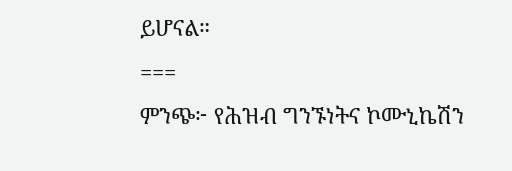ይሆናል።
===
ምንጭ፦ የሕዝብ ግንኙነትና ኮሙኒኬሽን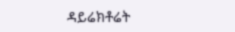ዳይሬክቶሬት